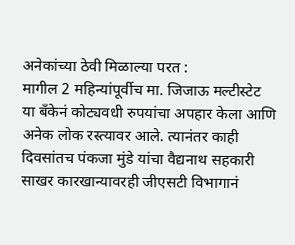अनेकांच्या ठेवी मिळाल्या परत :
मागील 2 महिन्यांपूर्वीच मा. जिजाऊ मल्टीस्टेट या बँकेनं कोट्यवधी रुपयांचा अपहार केला आणि अनेक लोक रस्त्यावर आले. त्यानंतर काही दिवसांतच पंकजा मुंडे यांचा वैद्यनाथ सहकारी साखर कारखान्यावरही जीएसटी विभागानं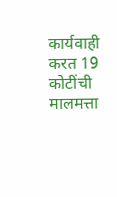कार्यवाही करत 19 कोटींची मालमत्ता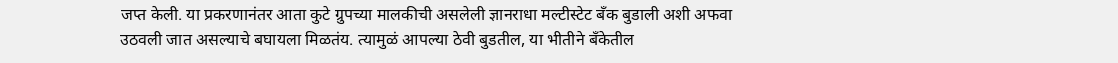जप्त केली. या प्रकरणानंतर आता कुटे ग्रुपच्या मालकीची असलेली ज्ञानराधा मल्टीस्टेट बँक बुडाली अशी अफवा उठवली जात असल्याचे बघायला मिळतंय. त्यामुळं आपल्या ठेवी बुडतील, या भीतीने बँकेतील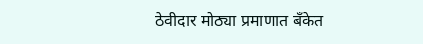ठेवीदार मोठ्या प्रमाणात बँकेत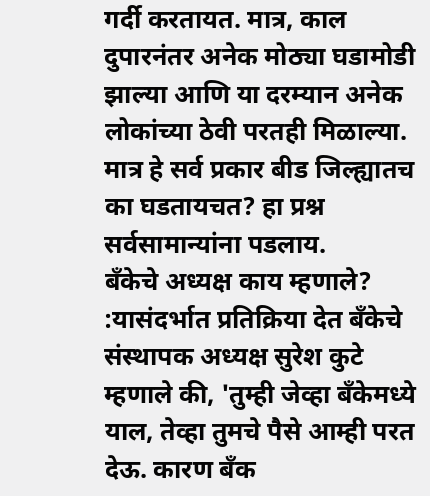गर्दी करतायत. मात्र, काल दुपारनंतर अनेक मोठ्या घडामोडी झाल्या आणि या दरम्यान अनेक लोकांच्या ठेवी परतही मिळाल्या. मात्र हे सर्व प्रकार बीड जिल्ह्यातच का घडतायचत? हा प्रश्न सर्वसामान्यांना पडलाय.
बँकेचे अध्यक्ष काय म्हणाले? :यासंदर्भात प्रतिक्रिया देत बँकेचे संस्थापक अध्यक्ष सुरेश कुटे म्हणाले की, 'तुम्ही जेव्हा बँकेमध्ये याल, तेव्हा तुमचे पैसे आम्ही परत देऊ. कारण बँक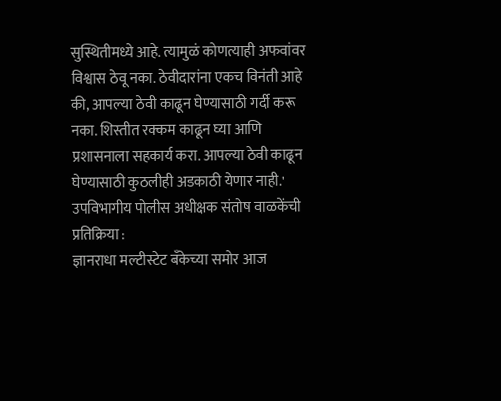सुस्थितीमध्ये आहे. त्यामुळं कोणत्याही अफवांवर विश्वास ठेवू नका. ठेवीदारांना एकच विनंती आहे की, आपल्या ठेवी काढून घेण्यासाठी गर्दी करू नका. शिस्तीत रक्कम काढून घ्या आणि प्रशासनाला सहकार्य करा. आपल्या ठेवी काढून घेण्यासाठी कुठलीही अडकाठी येणार नाही.'
उपविभागीय पोलीस अधीक्षक संतोष वाळकेंची प्रतिक्रिया :
ज्ञानराधा मल्टीस्टेट बँकेच्या समोर आज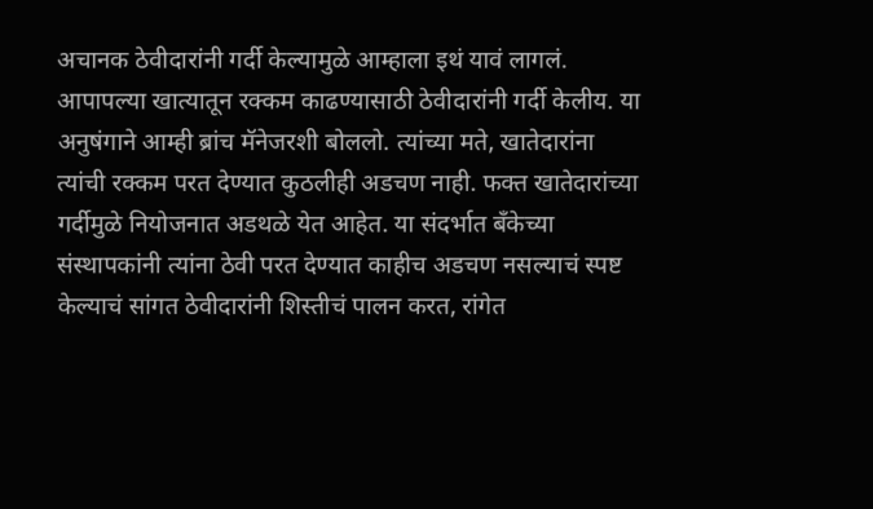अचानक ठेवीदारांनी गर्दी केल्यामुळे आम्हाला इथं यावं लागलं. आपापल्या खात्यातून रक्कम काढण्यासाठी ठेवीदारांनी गर्दी केलीय. या अनुषंगाने आम्ही ब्रांच मॅनेजरशी बोललो. त्यांच्या मते, खातेदारांना त्यांची रक्कम परत देण्यात कुठलीही अडचण नाही. फक्त खातेदारांच्या गर्दीमुळे नियोजनात अडथळे येत आहेत. या संदर्भात बॅंकेच्या संस्थापकांनी त्यांना ठेवी परत देण्यात काहीच अडचण नसल्याचं स्पष्ट केल्याचं सांगत ठेवीदारांनी शिस्तीचं पालन करत, रांगेत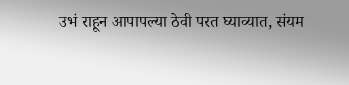उभं राहून आपापल्या ठेवी परत घ्याव्यात, संयम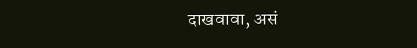दाखवावा, असं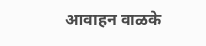आवाहन वाळके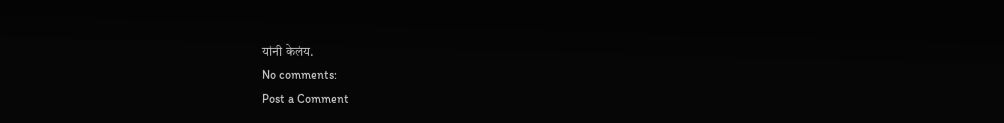यांनी केलंय.
No comments:
Post a Comment